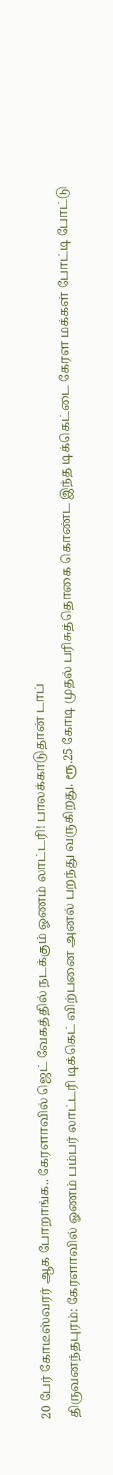20 பேர் கோடீஸ்வரர் ஆக போறாங்க.. கேரளாவில் ஜெட் வேகத்தில் நடக்கும் ஓணம் லாட்டரி! பாலக்காடுதான் டாப்
திருவனந்தபுரம்: கேரளாவில் ஓணம் பம்பர் லாட்டரி டிக்கெட் விற்பனை அனல் பறந்து வருகிறது. ரூ.25 கோடி முதல் பரிசுத்தொகை கொண்ட இந்த டிக்கெட்டை கேரள மக்கள் போட்டி போட்டு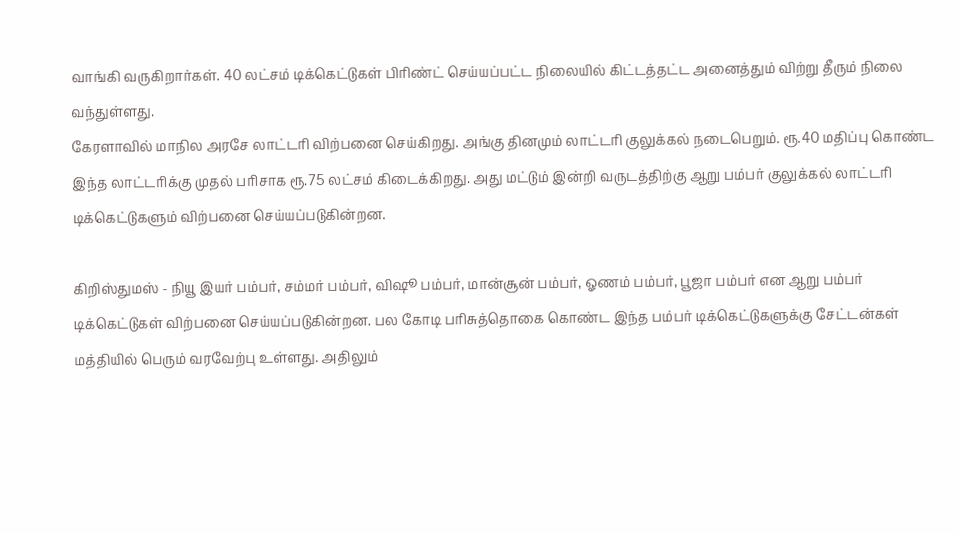வாங்கி வருகிறார்கள். 40 லட்சம் டிக்கெட்டுகள் பிரிண்ட் செய்யப்பட்ட நிலையில் கிட்டத்தட்ட அனைத்தும் விற்று தீரும் நிலை வந்துள்ளது.
கேரளாவில் மாநில அரசே லாட்டரி விற்பனை செய்கிறது. அங்கு தினமும் லாட்டரி குலுக்கல் நடைபெறும். ரூ.40 மதிப்பு கொண்ட இந்த லாட்டரிக்கு முதல் பரிசாக ரூ.75 லட்சம் கிடைக்கிறது. அது மட்டும் இன்றி வருடத்திற்கு ஆறு பம்பர் குலுக்கல் லாட்டரி டிக்கெட்டுகளும் விற்பனை செய்யப்படுகின்றன.

கிறிஸ்துமஸ் - நியூ இயர் பம்பர், சம்மர் பம்பர், விஷூ பம்பர், மான்சூன் பம்பர், ஓணம் பம்பர், பூஜா பம்பர் என ஆறு பம்பர் டிக்கெட்டுகள் விற்பனை செய்யப்படுகின்றன. பல கோடி பரிசுத்தொகை கொண்ட இந்த பம்பர் டிக்கெட்டுகளுக்கு சேட்டன்கள் மத்தியில் பெரும் வரவேற்பு உள்ளது. அதிலும்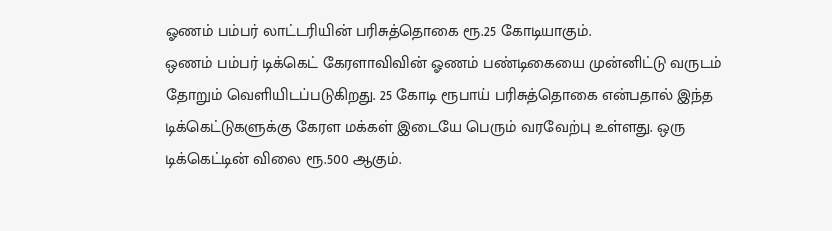ஓணம் பம்பர் லாட்டரியின் பரிசுத்தொகை ரூ.25 கோடியாகும்.
ஒணம் பம்பர் டிக்கெட் கேரளாவிவின் ஓணம் பண்டிகையை முன்னிட்டு வருடம் தோறும் வெளியிடப்படுகிறது. 25 கோடி ரூபாய் பரிசுத்தொகை என்பதால் இந்த டிக்கெட்டுகளுக்கு கேரள மக்கள் இடையே பெரும் வரவேற்பு உள்ளது. ஒரு டிக்கெட்டின் விலை ரூ.500 ஆகும்.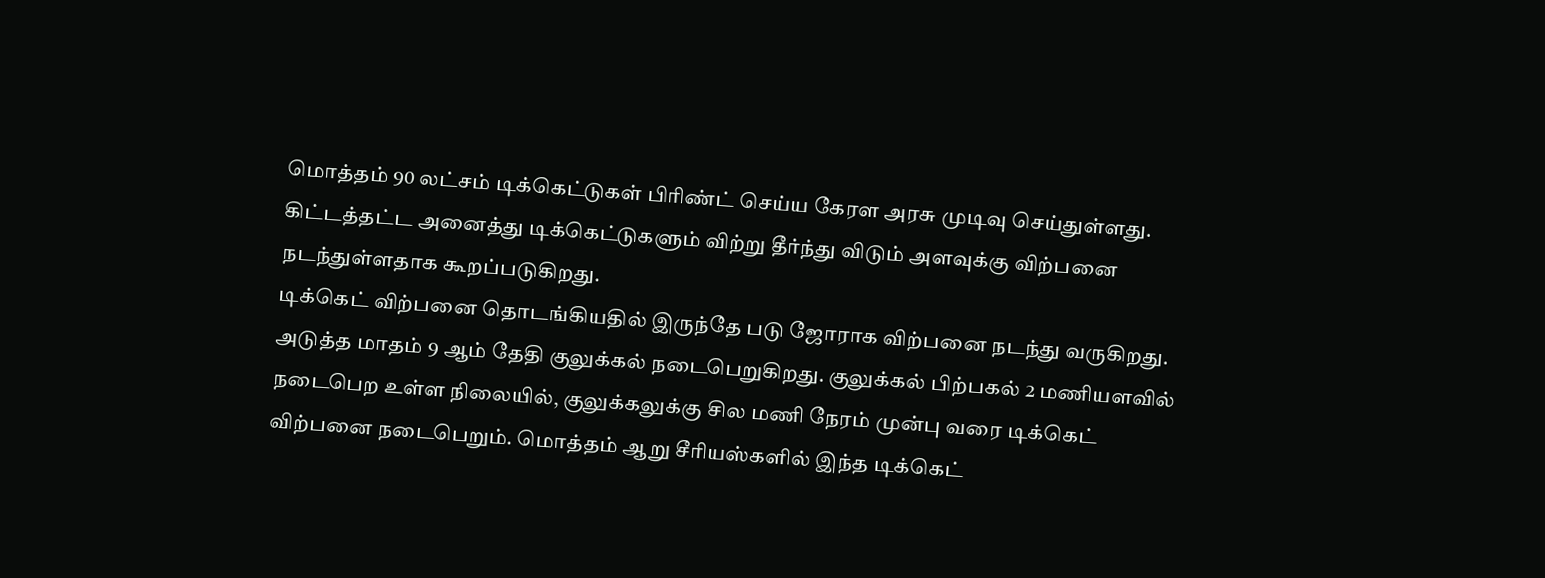மொத்தம் 90 லட்சம் டிக்கெட்டுகள் பிரிண்ட் செய்ய கேரள அரசு முடிவு செய்துள்ளது. கிட்டத்தட்ட அனைத்து டிக்கெட்டுகளும் விற்று தீர்ந்து விடும் அளவுக்கு விற்பனை நடந்துள்ளதாக கூறப்படுகிறது.
டிக்கெட் விற்பனை தொடங்கியதில் இருந்தே படு ஜோராக விற்பனை நடந்து வருகிறது. அடுத்த மாதம் 9 ஆம் தேதி குலுக்கல் நடைபெறுகிறது. குலுக்கல் பிற்பகல் 2 மணியளவில் நடைபெற உள்ள நிலையில், குலுக்கலுக்கு சில மணி நேரம் முன்பு வரை டிக்கெட் விற்பனை நடைபெறும். மொத்தம் ஆறு சீரியஸ்களில் இந்த டிக்கெட்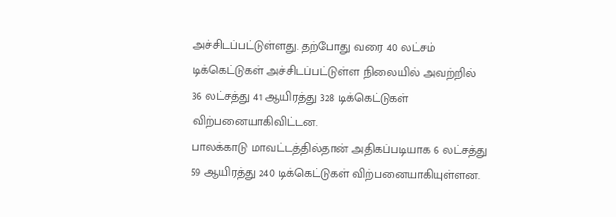அச்சிடப்பட்டுள்ளது. தற்போது வரை 40 லட்சம் டிக்கெட்டுகள் அச்சிடப்பட்டுள்ள நிலையில் அவற்றில் 36 லட்சத்து 41 ஆயிரத்து 328 டிக்கெட்டுகள் விற்பனையாகிவிட்டன.
பாலக்காடு மாவட்டத்தில்தான் அதிகப்படியாக 6 லட்சத்து 59 ஆயிரத்து 240 டிக்கெட்டுகள் விற்பனையாகியுள்ளன.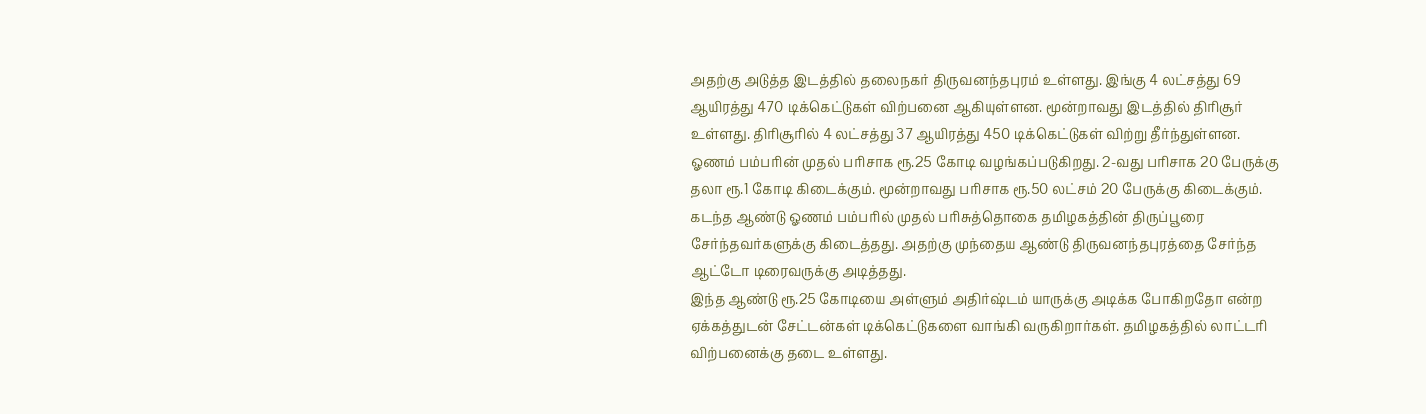அதற்கு அடுத்த இடத்தில் தலைநகர் திருவனந்தபுரம் உள்ளது. இங்கு 4 லட்சத்து 69 ஆயிரத்து 470 டிக்கெட்டுகள் விற்பனை ஆகியுள்ளன. மூன்றாவது இடத்தில் திரிசூர் உள்ளது. திரிசூரில் 4 லட்சத்து 37 ஆயிரத்து 450 டிக்கெட்டுகள் விற்று தீர்ந்துள்ளன.
ஓணம் பம்பரின் முதல் பரிசாக ரூ.25 கோடி வழங்கப்படுகிறது. 2-வது பரிசாக 20 பேருக்கு தலா ரூ.1 கோடி கிடைக்கும். மூன்றாவது பரிசாக ரூ.50 லட்சம் 20 பேருக்கு கிடைக்கும். கடந்த ஆண்டு ஓணம் பம்பரில் முதல் பரிசுத்தொகை தமிழகத்தின் திருப்பூரை சேர்ந்தவர்களுக்கு கிடைத்தது. அதற்கு முந்தைய ஆண்டு திருவனந்தபுரத்தை சேர்ந்த ஆட்டோ டிரைவருக்கு அடித்தது.
இந்த ஆண்டு ரூ.25 கோடியை அள்ளும் அதிர்ஷ்டம் யாருக்கு அடிக்க போகிறதோ என்ற ஏக்கத்துடன் சேட்டன்கள் டிக்கெட்டுகளை வாங்கி வருகிறார்கள். தமிழகத்தில் லாட்டரி விற்பனைக்கு தடை உள்ளது.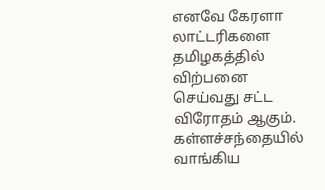எனவே கேரளா லாட்டரிகளை தமிழகத்தில் விற்பனை செய்வது சட்ட விரோதம் ஆகும். கள்ளச்சந்தையில் வாங்கிய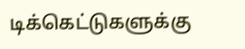டிக்கெட்டுகளுக்கு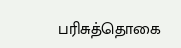பரிசுத்தொகை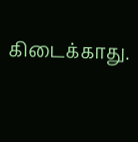கிடைக்காது.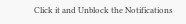Click it and Unblock the Notifications